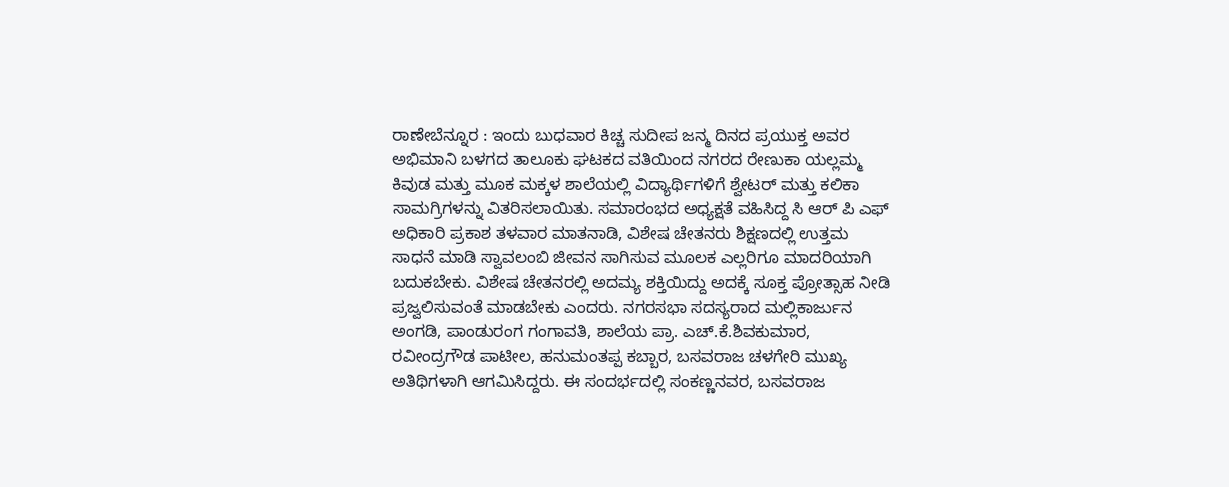ರಾಣೇಬೆನ್ನೂರ : ಇಂದು ಬುಧವಾರ ಕಿಚ್ಚ ಸುದೀಪ ಜನ್ಮ ದಿನದ ಪ್ರಯುಕ್ತ ಅವರ ಅಭಿಮಾನಿ ಬಳಗದ ತಾಲೂಕು ಘಟಕದ ವತಿಯಿಂದ ನಗರದ ರೇಣುಕಾ ಯಲ್ಲಮ್ಮ ಕಿವುಡ ಮತ್ತು ಮೂಕ ಮಕ್ಕಳ ಶಾಲೆಯಲ್ಲಿ ವಿದ್ಯಾರ್ಥಿಗಳಿಗೆ ಶ್ವೇಟರ್ ಮತ್ತು ಕಲಿಕಾ ಸಾಮಗ್ರಿಗಳನ್ನು ವಿತರಿಸಲಾಯಿತು. ಸಮಾರಂಭದ ಅಧ್ಯಕ್ಷತೆ ವಹಿಸಿದ್ದ ಸಿ ಆರ್ ಪಿ ಎಫ್ ಅಧಿಕಾರಿ ಪ್ರಕಾಶ ತಳವಾರ ಮಾತನಾಡಿ, ವಿಶೇಷ ಚೇತನರು ಶಿಕ್ಷಣದಲ್ಲಿ ಉತ್ತಮ ಸಾಧನೆ ಮಾಡಿ ಸ್ವಾವಲಂಬಿ ಜೀವನ ಸಾಗಿಸುವ ಮೂಲಕ ಎಲ್ಲರಿಗೂ ಮಾದರಿಯಾಗಿ ಬದುಕಬೇಕು. ವಿಶೇಷ ಚೇತನರಲ್ಲಿ ಅದಮ್ಯ ಶಕ್ತಿಯಿದ್ದು ಅದಕ್ಕೆ ಸೂಕ್ತ ಪ್ರೋತ್ಸಾಹ ನೀಡಿ ಪ್ರಜ್ವಲಿಸುವಂತೆ ಮಾಡಬೇಕು ಎಂದರು. ನಗರಸಭಾ ಸದಸ್ಯರಾದ ಮಲ್ಲಿಕಾರ್ಜುನ ಅಂಗಡಿ, ಪಾಂಡುರಂಗ ಗಂಗಾವತಿ, ಶಾಲೆಯ ಪ್ರಾ. ಎಚ್.ಕೆ.ಶಿವಕುಮಾರ, ರವೀಂದ್ರಗೌಡ ಪಾಟೀಲ, ಹನುಮಂತಪ್ಪ ಕಬ್ಬಾರ, ಬಸವರಾಜ ಚಳಗೇರಿ ಮುಖ್ಯ ಅತಿಥಿಗಳಾಗಿ ಆಗಮಿಸಿದ್ದರು. ಈ ಸಂದರ್ಭದಲ್ಲಿ ಸಂಕಣ್ಣನವರ, ಬಸವರಾಜ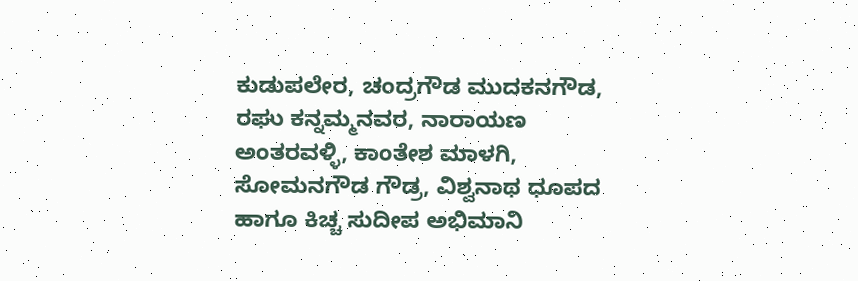ಕುಡುಪಲೇರ, ಚಂದ್ರಗೌಡ ಮುದಕನಗೌಡ, ರಘು ಕನ್ನಮ್ಮನವರ, ನಾರಾಯಣ ಅಂತರವಳ್ಳಿ, ಕಾಂತೇಶ ಮಾಳಗಿ, ಸೋಮನಗೌಡ ಗೌಡ್ರ, ವಿಶ್ವನಾಥ ಧೂಪದ ಹಾಗೂ ಕಿಚ್ಚ ಸುದೀಪ ಅಭಿಮಾನಿ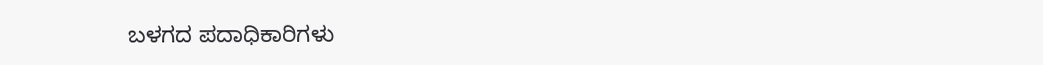ಬಳಗದ ಪದಾಧಿಕಾರಿಗಳು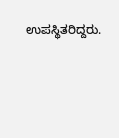ಉಪಸ್ಥಿತರಿದ್ದರು.